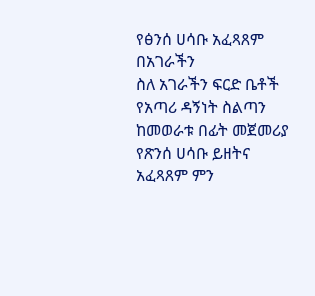የፅንሰ ሀሳቡ አፈጻጸም በአገራችን
ስለ አገራችን ፍርድ ቤቶች የአጣሪ ዳኝነት ስልጣን ከመወራቱ በፊት መጀመሪያ የጽንሰ ሀሳቡ ይዘትና አፈጻጸም ምን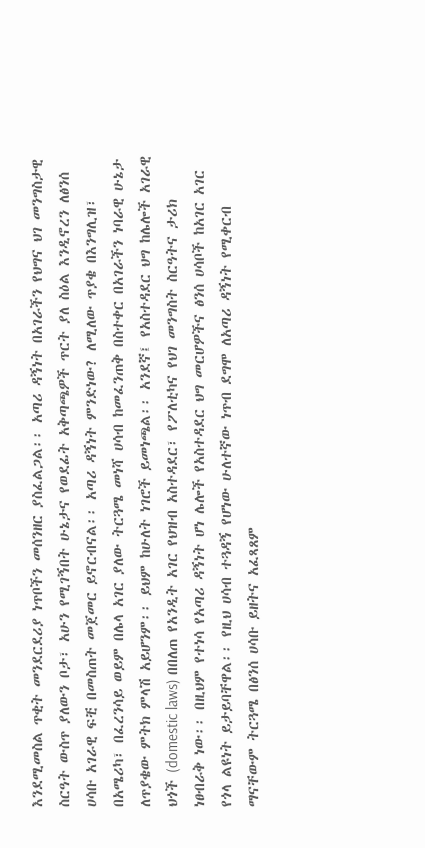እንደሚመስል ጥቂት መንደርደሪያ ነጥቦችን መሰንዘር ያስፈልጋል፡፡ አጣሪ ዳኝነት በአገራችን የህግና ህገ መንግስታዊ ስርዓት ውስጥ ያለውን ቦታ፣ አሁን የሚገኝበት ሁኔታና የወደፊት አቅጣጫዎች ጥርት ያለ ስዕል እንዲኖረን ለፅንሰ ሀሳቡ አገራዊ ፍቺ በመስጠት መጀመር ይኖርብናል፡፡ አጣሪ ዳኝነት ምንድነው? ለሚለው ጥያቄ በእንግሊዝ፣ በአሜሪካ፣ በፈረንሳይ ወይም በሌላ አገር ያለው ትርጓሜ መነሻ ሀሳብ ከመፈንጠቅ በስተቀር በአገራችን ነባራዊ ሁኔታ ለጥያቄው ምትክ ምላሽ አይሆንም፡፡ ይህም ከሁለት ነገሮች ይመነጫል፡፡ አንደኛ፤ የአስተዳደር ህግ ከሌሎች አገራዊ ህጎች (domestic laws) በበለጠ የአንዲት አገር የህዝብ አስተዳደር፣ የፖለቲካና የህገ መንግስት ስርዓትና ታሪክ ነፀብራቅ ነው፡፡ በዚህም የተነሳ የአጣሪ ዳኝነት ሆነ ሌሎች የአስተዳደር ህግ መርሆዎችና ፅንሰ ሀሳቦች ከአገር አገር የጎላ ልዩነት ይታይባቸዋል፡፡ የዚህ ሀሳብ ተጓዳኝ የሆነው ሁለተኛው ነጥብ ደግሞ ለአጣሪ ዳኝነት የሚቀርብ ማናቸውም ትርጓሜ በፅንሰ ሀሳቡ ይዘትና አፈጻጸም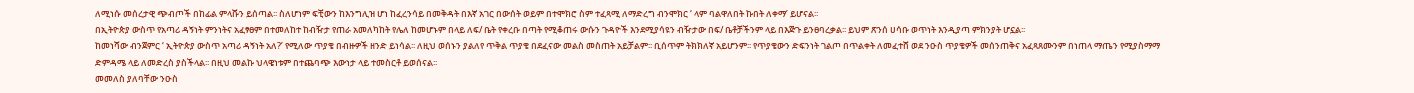ለሚነሱ መሰረታዊ ጭብጦች በከፊል ምላሹን ይሰጣል፡፡ ስለሆነም ፍቺውን ከእንግሊዝ ሆነ ከፈረንሳይ በመቅዳት በእኛ አገር በውሰት ወይም በተሞክሮ ስም ተፈጻሚ ለማድረግ ብንሞክር ‘ ላም ባልዋለበት ኩበት ለቀማ’ ይሆናል፡፡
በኢትዮጵያ ውስጥ የአጣሪ ዳኝነት ምንነትና አፈፃፀም በተመለከተ ከብዥታ የጠራ አመለካከት የሌለ ከመሆኑም በላይ ለፍ/ ቤት የቀረቡ በጣት የሚቆጠሩ ውሱን ጉዳዮች እንደሚያሳዩን ብዥታው በፍ/ ቤቶቻችንም ላይ በእጅጉ ይንፀባረቃል፡፡ ይህም ጽንሰ ሀሳቡ ወጥነት እንዲያጣ ምክንያት ሆኗል፡፡
ከመነሻው ብንጀምር ‘ ኢትዮጵያ ውስጥ አጣሪ ዳኝነት አለ?’ የሚለው ጥያቄ በብዙዎች ዘንድ ይነሳል፡፡ ለዚህ ወሰኑን ያልለየ ጥቅል ጥያቄ በደፈናው መልስ መስጠት አይቻልም፡፡ ቢሰጥም ትክክለኛ አይሆንም፡፡ የጥያቄውን ድፍንነት ገልጦ በጥልቀት ለመፈተሸ ወደ ንዑስ ጥያቄዎች መሰንጠቅና አፈጻጸሙንም በነጠላ ማጤን የሚያስማማ ድምዳሜ ላይ ለመድረስ ያስችላል፡፡ በዚህ መልኩ ህላዌነቱም በተጨባጭ እውነታ ላይ ተመስርቶ ይወሰናል፡፡
መመለስ ያለባቸው ንዑስ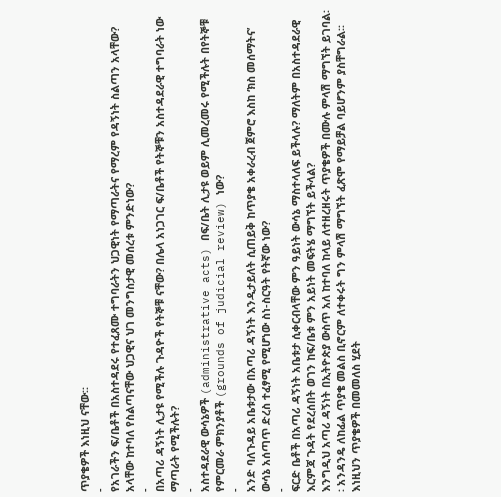ጥያቄዎች እነዚህ ናቸው፡፡
-
የአገራችን ፍ/ቤቶች በአስተዳደሩ የተፈጸሙ ተግባራትን ህጋዊነት የማጣራትና የማረም የዳኝነት ስልጣን አላቸው? አላቸው ከተባለ የስልጣናቸው ህጋዊና ህገ መንግስታዊ መሰረቱ ምንድነው?
-
በአጣሪ ዳኝነት ሊታዩ የሚችሉ ጉዳዮች የትኞቹ ናቸው? በሌላ አነጋገር ፍ/ቤቶች የትኞቹን አስተዳደራዊ ተግባራት ነው ማጣራት የሚችሉት?
-
አስተዳደራዊ ውሳኔዎች (administrative acts) በፍ/ቤት ሊታዩ ወይም ሊመረመሩ የሚችሉት በየትኞቹ የምርመራ ምክንያቶች (grounds of judicial review) ነው?
-
አንድ ባለጉዳይ አቤቱታው በአጣሪ ዳኝነት እንዲታይለት ሲጠይቅ ከጥያቄ አቀራረብ ጀምሮ እስከ ‘ክስ መሰማትና’ ውሳኔ አሰጣጥ ድረስ ተፈፃሚ የሚሆነው ስነ-ስርዓት የትኛው ነው?
-
ፍርድ ቤቶች በአጣሪ ዳኝነት አቤቱታ ሲቀርብላቸው ምን ዓይነት ውሳኔ ማስተላለፍ ይችላሉ? ማለትም በአስተዳደራዊ እርምጃ ጉዳት የደረሰበት ወገን ከፍ/ቤቱ ምን አይነት መፍትሄ ማግኘት ይችላል?
እንግዲህ አጣሪ ዳኝነት በኢትዮጵያ ውስጥ አለ ከተባለ ከላይ ለተዘረዘሩት ጥያቄዎች በሙሉ ምላሽ ማግኘት ይገባል፡፡ አንዳንዴ ለከፊል ጥያቄ መልስ ቢኖርም ለተቀሩት ግን ምላሽ ማግኘት ፈጽሞ የማይቻል ባይሆንም ያስቸግራል፡፡ እነዚህን ጥያቄዎች በመመለስ ሂደት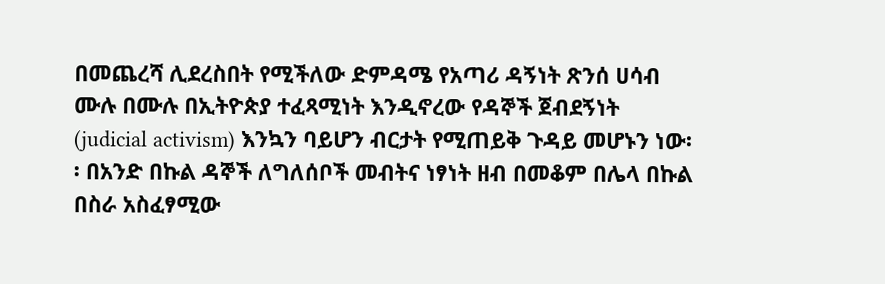በመጨረሻ ሊደረስበት የሚችለው ድምዳሜ የአጣሪ ዳኝነት ጽንሰ ሀሳብ ሙሉ በሙሉ በኢትዮጵያ ተፈጻሚነት እንዲኖረው የዳኞች ጀብደኝነት (judicial activism) እንኳን ባይሆን ብርታት የሚጠይቅ ጉዳይ መሆኑን ነው፡፡ በአንድ በኩል ዳኞች ለግለሰቦች መብትና ነፃነት ዘብ በመቆም በሌላ በኩል በስራ አስፈፃሚው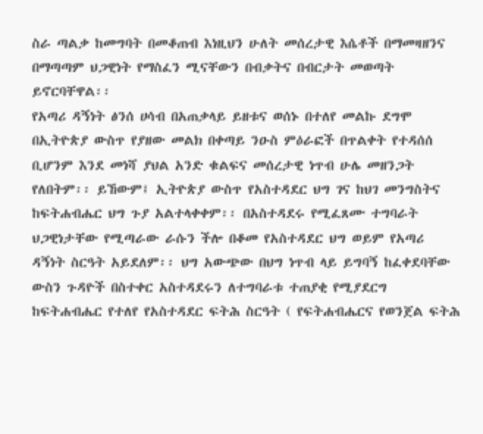ስራ ጣልቃ ከመግባት በመቆጠብ እነዚህን ሁለት መሰረታዊ እሴቶች በማመዛዘንና በማጣጣም ህጋዊነት የማስፈን ሚናቸውን በብቃትና በብርታት መወጣት ይኖርባቸዋል፡፡
የአጣሪ ዳኝነት ፅንሰ ሀሳብ በአጠቃላይ ይዘቱና ወሰኑ በተለየ መልኩ ደግሞ በኢትዮጵያ ውስጥ የያዘው መልክ በቀጣይ ንዑስ ምዕራፎች በጥልቀት የተዳሰሰ ቢሆንም እንደ መነሻ ያህል አንድ ቁልፍና መሰረታዊ ነጥብ ሁሌ መዘንጋት የለበትም፡፡ ይኸውም፤ ኢትዮጵያ ውስጥ የአስተዳደር ህግ ገና ከህገ መንግስትና ከፍትሐብሔር ህግ ጉያ አልተላቀቀም፡፡ በአስተዳደሩ የሚፈጸሙ ተግባራት ህጋዊነታቸው የሚጣራው ራሱን ችሎ በቆመ የአስተዳደር ህግ ወይም የአጣሪ ዳኝነት ስርዓት አይደለም፡፡ ህግ አውጭው በህግ ነጥብ ላይ ይግባኝ ከፈቀደባቸው ውስን ጉዳዮች በስተቀር አስተዳደሩን ለተግባራቱ ተጠያቂ የሚያደርግ ከፍትሐብሔር የተለየ የአስተዳደር ፍትሕ ስርዓት ( የፍትሐብሔርና የወንጀል ፍትሕ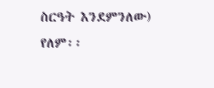ስርዓት እንደምንለው) የለም፡፡